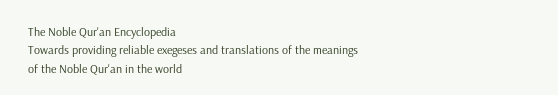The Noble Qur'an Encyclopedia
Towards providing reliable exegeses and translations of the meanings of the Noble Qur'an in the world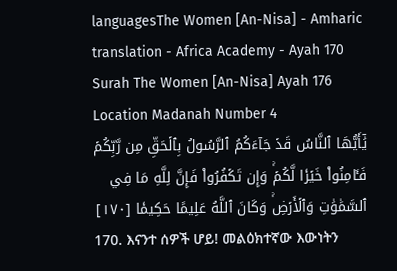languagesThe Women [An-Nisa] - Amharic translation - Africa Academy - Ayah 170
Surah The Women [An-Nisa] Ayah 176 Location Madanah Number 4
يَٰٓأَيُّهَا ٱلنَّاسُ قَدۡ جَآءَكُمُ ٱلرَّسُولُ بِٱلۡحَقِّ مِن رَّبِّكُمۡ فَـَٔامِنُواْ خَيۡرٗا لَّكُمۡۚ وَإِن تَكۡفُرُواْ فَإِنَّ لِلَّهِ مَا فِي ٱلسَّمَٰوَٰتِ وَٱلۡأَرۡضِۚ وَكَانَ ٱللَّهُ عَلِيمًا حَكِيمٗا [١٧٠]
170. እናንተ ሰዎች ሆይ! መልዕክተኛው እውነትን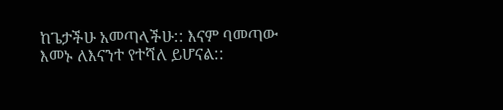ከጌታችሁ አመጣላችሁ:: እናም ባመጣው እመኑ ለእናንተ የተሻለ ይሆናል::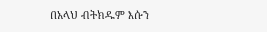በአላህ ብትክዱም እሱን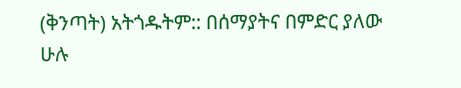(ቅንጣት) አትጎዱትም:: በሰማያትና በምድር ያለው ሁሉ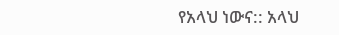የአላህ ነውና:: አላህ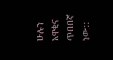ሁሉን አዋቂና ጥበበኛ ነው::